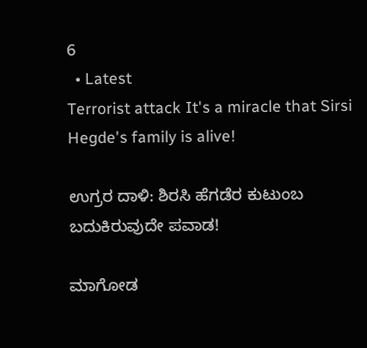6
  • Latest
Terrorist attack It's a miracle that Sirsi Hegde's family is alive!

ಉಗ್ರರ ದಾಳಿ: ಶಿರಸಿ ಹೆಗಡೆರ ಕುಟುಂಬ ಬದುಕಿರುವುದೇ ಪವಾಡ!

ಮಾಗೋಡ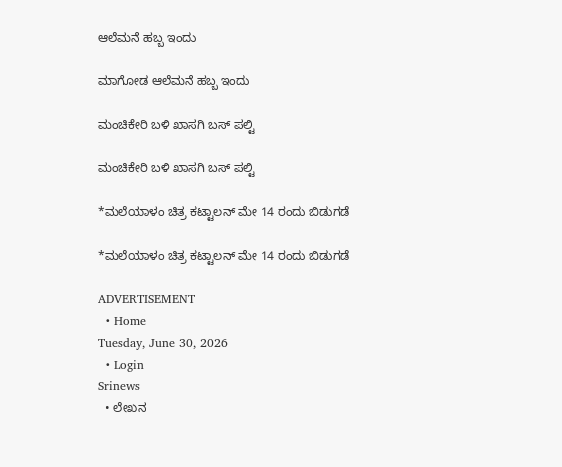ಆಲೆಮನೆ ಹಬ್ಬ ಇಂದು

ಮಾಗೋಡ ಆಲೆಮನೆ ಹಬ್ಬ ಇಂದು

ಮಂಚಿಕೇರಿ‌ ಬಳಿ ಖಾಸಗಿ ಬಸ್ ಪಲ್ಟಿ

ಮಂಚಿಕೇರಿ‌ ಬಳಿ ಖಾಸಗಿ ಬಸ್ ಪಲ್ಟಿ

*ಮಲೆಯಾಳಂ ಚಿತ್ರ ಕಟ್ಟಾಲನ್ ಮೇ 14 ರಂದು ಬಿಡುಗಡೆ

*ಮಲೆಯಾಳಂ ಚಿತ್ರ ಕಟ್ಟಾಲನ್ ಮೇ 14 ರಂದು ಬಿಡುಗಡೆ

ADVERTISEMENT
  • Home
Tuesday, June 30, 2026
  • Login
Srinews
  • ಲೇಖನ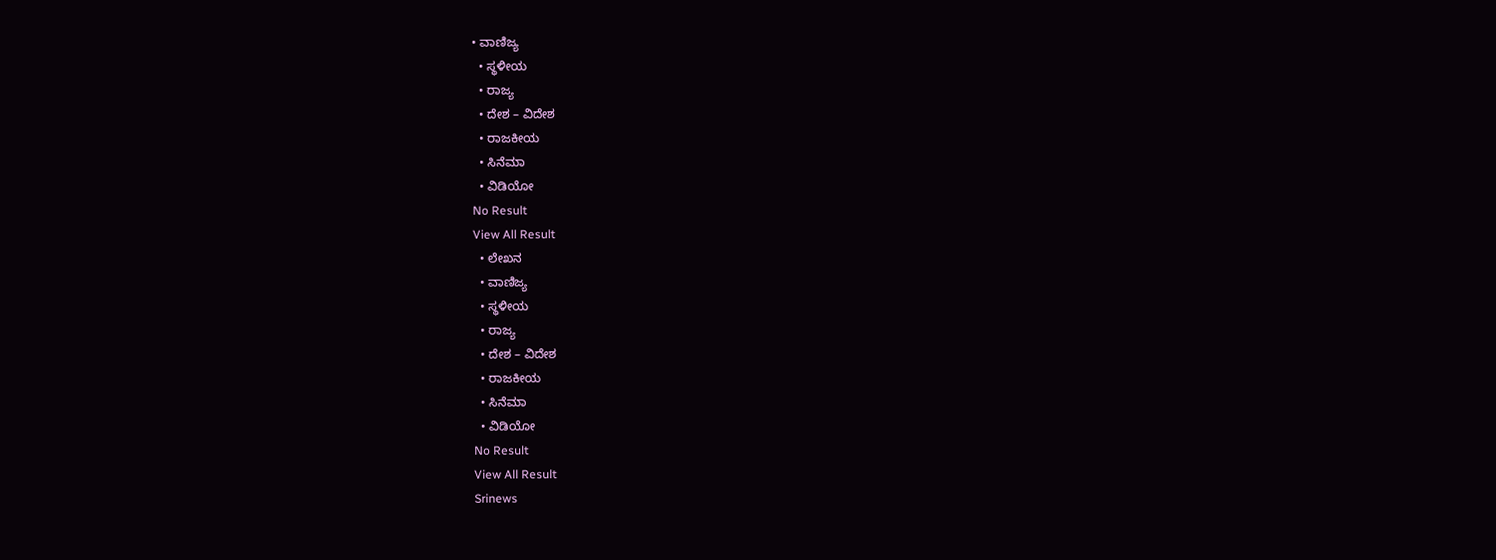• ವಾಣಿಜ್ಯ
  • ಸ್ಥಳೀಯ
  • ರಾಜ್ಯ
  • ದೇಶ – ವಿದೇಶ
  • ರಾಜಕೀಯ
  • ಸಿನೆಮಾ
  • ವಿಡಿಯೋ
No Result
View All Result
  • ಲೇಖನ
  • ವಾಣಿಜ್ಯ
  • ಸ್ಥಳೀಯ
  • ರಾಜ್ಯ
  • ದೇಶ – ವಿದೇಶ
  • ರಾಜಕೀಯ
  • ಸಿನೆಮಾ
  • ವಿಡಿಯೋ
No Result
View All Result
Srinews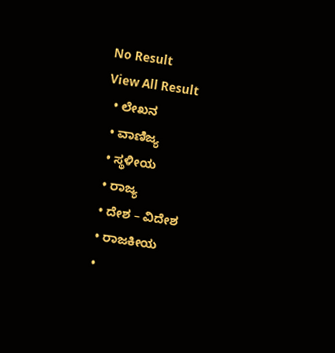No Result
View All Result
  • ಲೇಖನ
  • ವಾಣಿಜ್ಯ
  • ಸ್ಥಳೀಯ
  • ರಾಜ್ಯ
  • ದೇಶ – ವಿದೇಶ
  • ರಾಜಕೀಯ
  •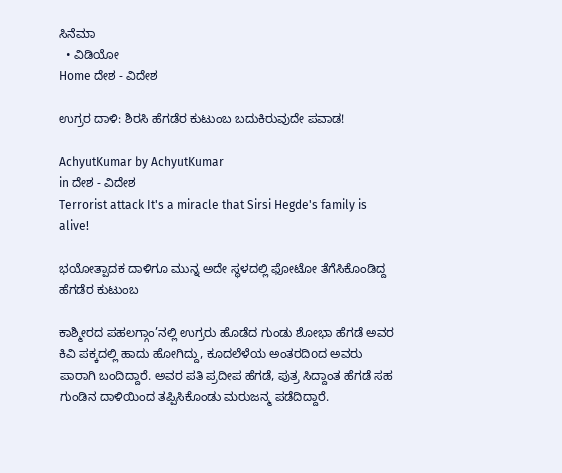ಸಿನೆಮಾ
  • ವಿಡಿಯೋ
Home ದೇಶ - ವಿದೇಶ

ಉಗ್ರರ ದಾಳಿ: ಶಿರಸಿ ಹೆಗಡೆರ ಕುಟುಂಬ ಬದುಕಿರುವುದೇ ಪವಾಡ!

AchyutKumar by AchyutKumar
in ದೇಶ - ವಿದೇಶ
Terrorist attack It's a miracle that Sirsi Hegde's family is alive!

ಭಯೋತ್ಪಾದಕ ದಾಳಿಗೂ ಮುನ್ನ ಅದೇ ಸ್ಥಳದಲ್ಲಿ ಫೋಟೋ ತೆಗೆಸಿಕೊಂಡಿದ್ದ ಹೆಗಡೆರ ಕುಟುಂಬ

ಕಾಶ್ಮೀರದ ಪಹಲಗ್ಗಾಂ’ನಲ್ಲಿ ಉಗ್ರರು ಹೊಡೆದ ಗುಂಡು ಶೋಭಾ ಹೆಗಡೆ ಅವರ ಕಿವಿ ಪಕ್ಕದಲ್ಲಿ ಹಾದು ಹೋಗಿದ್ದು, ಕೂದಲೆಳೆಯ ಅಂತರದಿoದ ಅವರು ಪಾರಾಗಿ ಬಂದಿದ್ದಾರೆ. ಅವರ ಪತಿ ಪ್ರದೀಪ ಹೆಗಡೆ, ಪುತ್ರ ಸಿದ್ದಾಂತ ಹೆಗಡೆ ಸಹ ಗುಂಡಿನ ದಾಳಿಯಿಂದ ತಪ್ಪಿಸಿಕೊಂಡು ಮರುಜನ್ಮ ಪಡೆದಿದ್ದಾರೆ.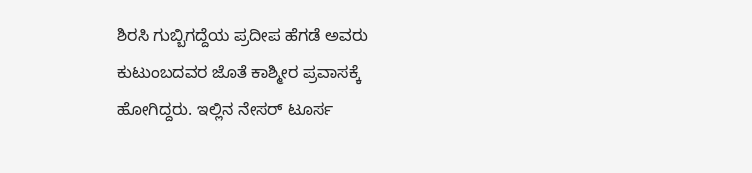ಶಿರಸಿ ಗುಬ್ಬಿಗದ್ದೆಯ ಪ್ರದೀಪ ಹೆಗಡೆ ಅವರು ಕುಟುಂಬದವರ ಜೊತೆ ಕಾಶ್ಮೀರ ಪ್ರವಾಸಕ್ಕೆ ಹೋಗಿದ್ದರು. ಇಲ್ಲಿನ ನೇಸರ್ ಟೂರ್ಸ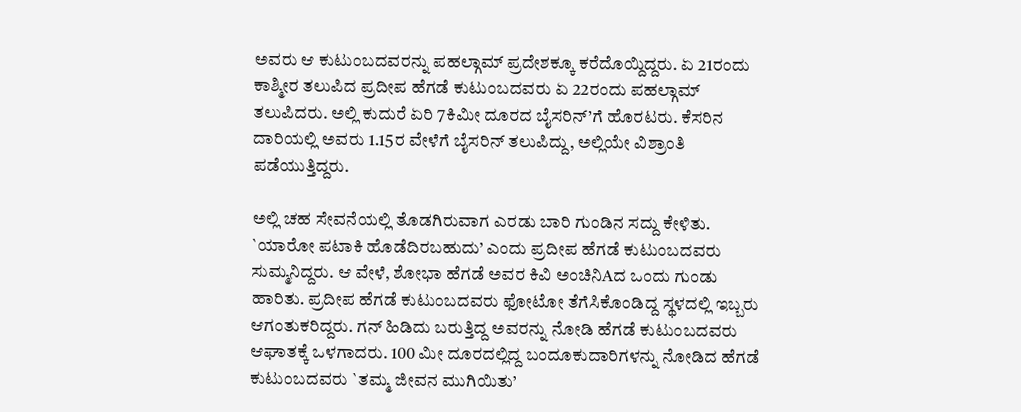ಅವರು ಆ ಕುಟುಂಬದವರನ್ನು ಪಹಲ್ಗಾಮ್ ಪ್ರದೇಶಕ್ಕೂ ಕರೆದೊಯ್ದಿದ್ದರು. ಏ 21ರಂದು ಕಾಶ್ಮೀರ ತಲುಪಿದ ಪ್ರದೀಪ ಹೆಗಡೆ ಕುಟುಂಬದವರು ಏ 22ರಂದು ಪಹಲ್ಗಾಮ್ ತಲುಪಿದರು. ಅಲ್ಲಿ ಕುದುರೆ ಏರಿ 7ಕಿಮೀ ದೂರದ ಬೈಸರಿನ್’ಗೆ ಹೊರಟರು. ಕೆಸರಿನ ದಾರಿಯಲ್ಲಿ ಅವರು 1.15ರ ವೇಳೆಗೆ ಬೈಸರಿನ್ ತಲುಪಿದ್ದು, ಅಲ್ಲಿಯೇ ವಿಶ್ರಾಂತಿ ಪಡೆಯುತ್ತಿದ್ದರು.

ಅಲ್ಲಿ ಚಹ ಸೇವನೆಯಲ್ಲಿ ತೊಡಗಿರುವಾಗ ಎರಡು ಬಾರಿ ಗುಂಡಿನ ಸದ್ದು ಕೇಳಿತು. `ಯಾರೋ ಪಟಾಕಿ ಹೊಡೆದಿರಬಹುದು’ ಎಂದು ಪ್ರದೀಪ ಹೆಗಡೆ ಕುಟುಂಬದವರು ಸುಮ್ಮನಿದ್ದರು. ಆ ವೇಳೆ, ಶೋಭಾ ಹೆಗಡೆ ಅವರ ಕಿವಿ ಅಂಚಿನಿAದ ಒಂದು ಗುಂಡು ಹಾರಿತು. ಪ್ರದೀಪ ಹೆಗಡೆ ಕುಟುಂಬದವರು ಫೋಟೋ ತೆಗೆಸಿಕೊಂಡಿದ್ದ ಸ್ಥಳದಲ್ಲಿ ಇಬ್ಬರು ಆಗಂತುಕರಿದ್ದರು. ಗನ್ ಹಿಡಿದು ಬರುತ್ತಿದ್ದ ಅವರನ್ನು ನೋಡಿ ಹೆಗಡೆ ಕುಟುಂಬದವರು ಆಘಾತಕ್ಕೆ ಒಳಗಾದರು. 100 ಮೀ ದೂರದಲ್ಲಿದ್ದ ಬಂದೂಕುದಾರಿಗಳನ್ನು ನೋಡಿದ ಹೆಗಡೆ ಕುಟುಂಬದವರು `ತಮ್ಮ ಜೀವನ ಮುಗಿಯಿತು’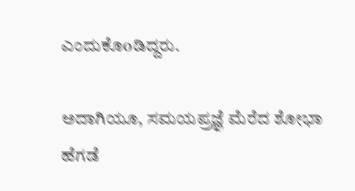ಎಂದುಕೊoಡಿದ್ದರು.

ಅದಾಗಿಯೂ, ಸಮಯಪ್ರಜ್ಞೆ ಮೆರೆದ ಶೋಭಾ ಹೆಗಡೆ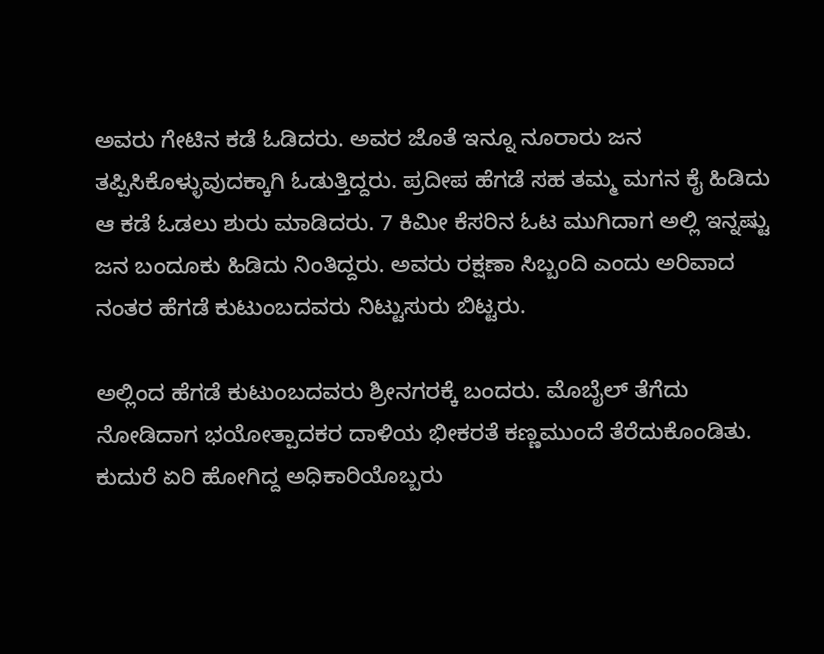ಅವರು ಗೇಟಿನ ಕಡೆ ಓಡಿದರು. ಅವರ ಜೊತೆ ಇನ್ನೂ ನೂರಾರು ಜನ ತಪ್ಪಿಸಿಕೊಳ್ಳುವುದಕ್ಕಾಗಿ ಓಡುತ್ತಿದ್ದರು. ಪ್ರದೀಪ ಹೆಗಡೆ ಸಹ ತಮ್ಮ ಮಗನ ಕೈ ಹಿಡಿದು ಆ ಕಡೆ ಓಡಲು ಶುರು ಮಾಡಿದರು. 7 ಕಿಮೀ ಕೆಸರಿನ ಓಟ ಮುಗಿದಾಗ ಅಲ್ಲಿ ಇನ್ನಷ್ಟು ಜನ ಬಂದೂಕು ಹಿಡಿದು ನಿಂತಿದ್ದರು. ಅವರು ರಕ್ಷಣಾ ಸಿಬ್ಬಂದಿ ಎಂದು ಅರಿವಾದ ನಂತರ ಹೆಗಡೆ ಕುಟುಂಬದವರು ನಿಟ್ಟುಸುರು ಬಿಟ್ಟರು.

ಅಲ್ಲಿಂದ ಹೆಗಡೆ ಕುಟುಂಬದವರು ಶ್ರೀನಗರಕ್ಕೆ ಬಂದರು. ಮೊಬೈಲ್ ತೆಗೆದು ನೋಡಿದಾಗ ಭಯೋತ್ಪಾದಕರ ದಾಳಿಯ ಭೀಕರತೆ ಕಣ್ಣಮುಂದೆ ತೆರೆದುಕೊಂಡಿತು. ಕುದುರೆ ಏರಿ ಹೋಗಿದ್ದ ಅಧಿಕಾರಿಯೊಬ್ಬರು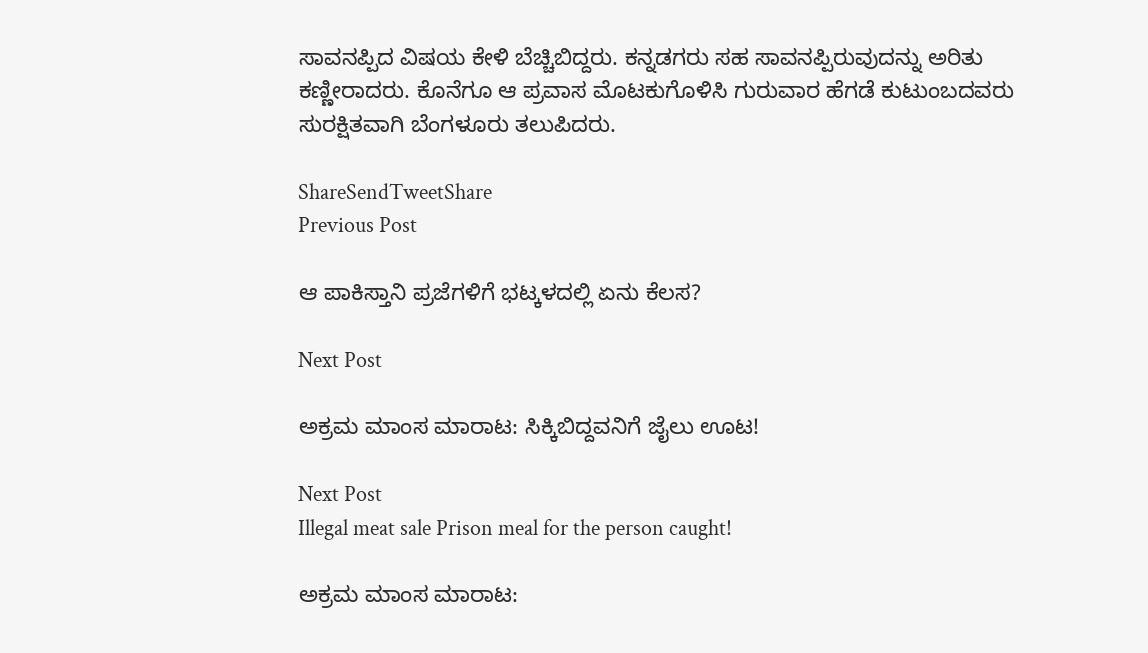ಸಾವನಪ್ಪಿದ ವಿಷಯ ಕೇಳಿ ಬೆಚ್ಚಿಬಿದ್ದರು. ಕನ್ನಡಗರು ಸಹ ಸಾವನಪ್ಪಿರುವುದನ್ನು ಅರಿತು ಕಣ್ಣೀರಾದರು. ಕೊನೆಗೂ ಆ ಪ್ರವಾಸ ಮೊಟಕುಗೊಳಿಸಿ ಗುರುವಾರ ಹೆಗಡೆ ಕುಟುಂಬದವರು ಸುರಕ್ಷಿತವಾಗಿ ಬೆಂಗಳೂರು ತಲುಪಿದರು.

ShareSendTweetShare
Previous Post

ಆ ಪಾಕಿಸ್ತಾನಿ ಪ್ರಜೆಗಳಿಗೆ ಭಟ್ಕಳದಲ್ಲಿ ಏನು ಕೆಲಸ?

Next Post

ಅಕ್ರಮ ಮಾಂಸ ಮಾರಾಟ: ಸಿಕ್ಕಿಬಿದ್ದವನಿಗೆ ಜೈಲು ಊಟ!

Next Post
Illegal meat sale Prison meal for the person caught!

ಅಕ್ರಮ ಮಾಂಸ ಮಾರಾಟ: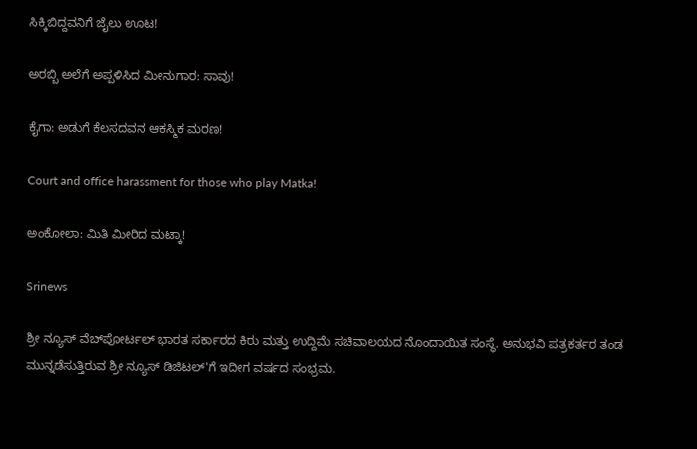ಸಿಕ್ಕಿಬಿದ್ದವನಿಗೆ ಜೈಲು ಊಟ!

ಅರಬ್ಬಿ ಅಲೆಗೆ ಅಪ್ಪಳಿಸಿದ ಮೀನುಗಾರ: ಸಾವು!

ಕೈಗಾ: ಅಡುಗೆ ಕೆಲಸದವನ ಆಕಸ್ಮಿಕ ಮರಣ!

Court and office harassment for those who play Matka!

ಅಂಕೋಲಾ: ಮಿತಿ ಮೀರಿದ ಮಟ್ಕಾ!

Srinews

ಶ್ರೀ ನ್ಯೂಸ್ ವೆಬ್‌ಪೋರ್ಟಲ್ ಭಾರತ ಸರ್ಕಾರದ ಕಿರು ಮತ್ತು ಉದ್ದಿಮೆ ಸಚಿವಾಲಯದ ನೊಂದಾಯಿತ ಸಂಸ್ಥೆ. ಅನುಭವಿ ಪತ್ರಕರ್ತರ ತಂಡ ಮುನ್ನಡೆಸುತ್ತಿರುವ ಶ್ರೀ ನ್ಯೂಸ್ ಡಿಜಿಟಲ್'ಗೆ ಇದೀಗ ವರ್ಷದ ಸಂಭ್ರಮ.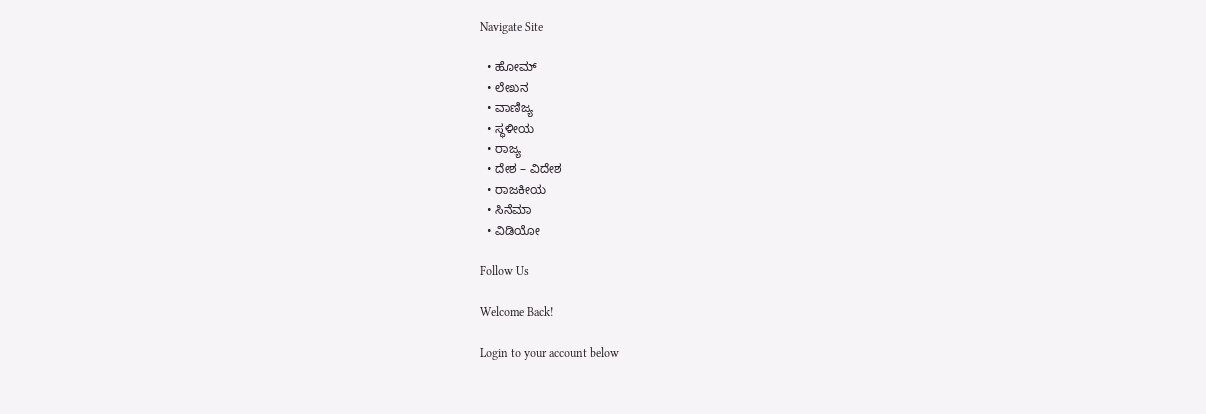Navigate Site

  • ಹೋಮ್
  • ಲೇಖನ
  • ವಾಣಿಜ್ಯ
  • ಸ್ಥಳೀಯ
  • ರಾಜ್ಯ
  • ದೇಶ – ವಿದೇಶ
  • ರಾಜಕೀಯ
  • ಸಿನೆಮಾ
  • ವಿಡಿಯೋ

Follow Us

Welcome Back!

Login to your account below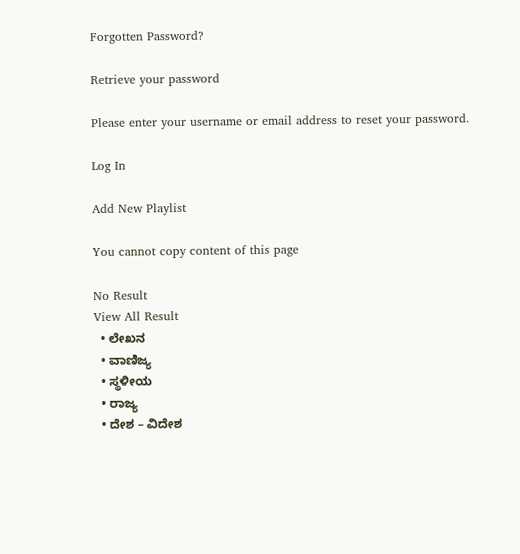Forgotten Password?

Retrieve your password

Please enter your username or email address to reset your password.

Log In

Add New Playlist

You cannot copy content of this page

No Result
View All Result
  • ಲೇಖನ
  • ವಾಣಿಜ್ಯ
  • ಸ್ಥಳೀಯ
  • ರಾಜ್ಯ
  • ದೇಶ – ವಿದೇಶ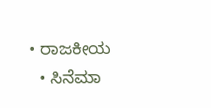• ರಾಜಕೀಯ
  • ಸಿನೆಮಾ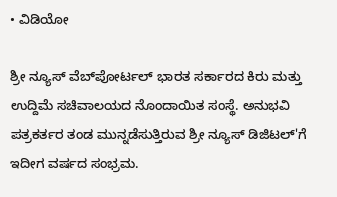• ವಿಡಿಯೋ

ಶ್ರೀ ನ್ಯೂಸ್ ವೆಬ್‌ಪೋರ್ಟಲ್ ಭಾರತ ಸರ್ಕಾರದ ಕಿರು ಮತ್ತು ಉದ್ದಿಮೆ ಸಚಿವಾಲಯದ ನೊಂದಾಯಿತ ಸಂಸ್ಥೆ. ಅನುಭವಿ ಪತ್ರಕರ್ತರ ತಂಡ ಮುನ್ನಡೆಸುತ್ತಿರುವ ಶ್ರೀ ನ್ಯೂಸ್ ಡಿಜಿಟಲ್'ಗೆ ಇದೀಗ ವರ್ಷದ ಸಂಭ್ರಮ.